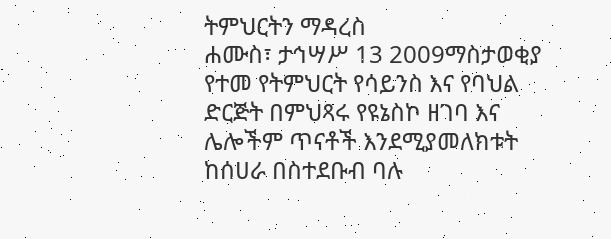ትምህርትን ማዳረስ
ሐሙስ፣ ታኅሣሥ 13 2009ማስታወቂያ
የተመ የትምህርት የሳይንስ እና የባህል ድርጅት በምህጻሩ የዩኔስኮ ዘገባ እና ሌሎችም ጥናቶች እንደሚያመለክቱት ከሰሀራ በስተደቡብ ባሉ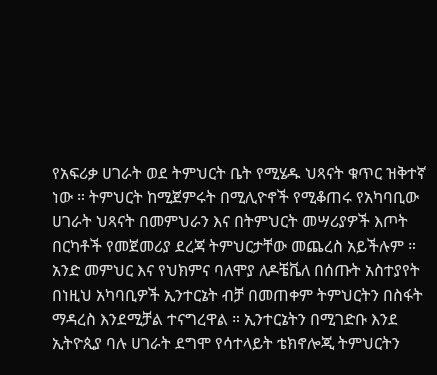የአፍሪቃ ሀገራት ወደ ትምህርት ቤት የሚሄዱ ህጻናት ቁጥር ዝቅተኛ ነው ። ትምህርት ከሚጀምሩት በሚሊዮኖች የሚቆጠሩ የአካባቢው ሀገራት ህጻናት በመምህራን እና በትምህርት መሣሪያዎች እጦት በርካቶች የመጀመሪያ ደረጃ ትምህርታቸው መጨረስ አይችሉም ። አንድ መምህር እና የህክምና ባለሞያ ለዶቼቬለ በሰጡት አስተያየት በነዚህ አካባቢዎች ኢንተርኔት ብቻ በመጠቀም ትምህርትን በስፋት ማዳረስ እንደሚቻል ተናግረዋል ። ኢንተርኔትን በሚገድቡ እንደ ኢትዮጲያ ባሉ ሀገራት ደግሞ የሳተላይት ቴክኖሎጂ ትምህርትን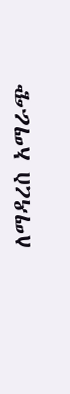ለማዳረስ አማራጭ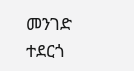መንገድ ተደርጎ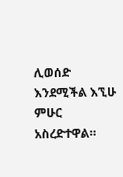ሊወሰድ እንደሚችል እኚሁ ምሁር አስረድተዋል።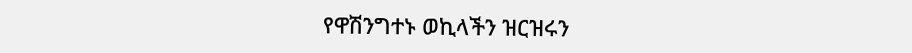የዋሽንግተኑ ወኪላችን ዝርዝሩን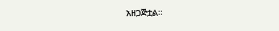አዘጋጅቷል።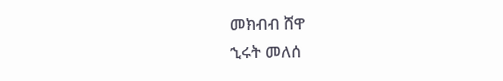መክብብ ሸዋ
ኂሩት መለሰ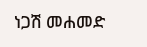ነጋሽ መሐመድ